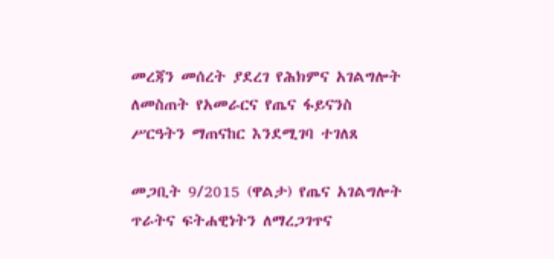መረጃን መሰረት ያደረገ የሕክምና አገልግሎት ለመስጠት የአመራርና የጤና ፋይናንስ ሥርዓትን ማጠናከር እንደሚገባ ተገለጸ

መጋቢት 9/2015 (ዋልታ) የጤና አገልግሎት ጥራትና ፍትሐዊነትን ለማረጋገጥና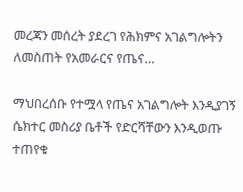መረጃን መሰረት ያደረገ የሕክምና አገልግሎትን ለመስጠት የአመራርና የጤና…

ማህበረሰቡ የተሟላ የጤና አገልግሎት እንዲያገኝ ሴክተር መስሪያ ቤቶች የድርሻቸውን እንዲወጡ ተጠየቁ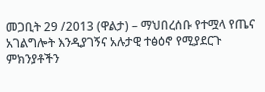መጋቢት 29 /2013 (ዋልታ) – ማህበረሰቡ የተሟላ የጤና አገልግሎት እንዲያገኝና አሉታዊ ተፅዕኖ የሚያደርጉ ምክንያቶችን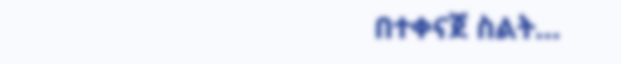በተቀናጀ ስልት…